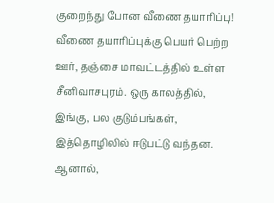குறைந்து போன வீணை தயாரிப்பு!
வீணை தயாரிப்புக்கு பெயர் பெற்ற ஊர், தஞ்சை மாவட்டத்தில் உள்ள சீனிவாசபுரம். ஒரு காலத்தில், இங்கு, பல குடும்பங்கள், இத்தொழிலில் ஈடுபட்டு வந்தன. ஆனால்,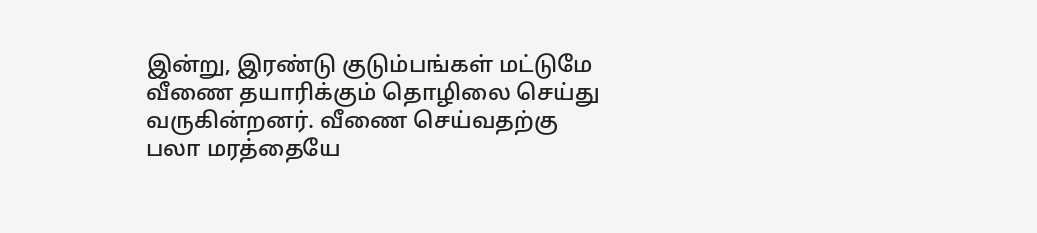இன்று, இரண்டு குடும்பங்கள் மட்டுமே வீணை தயாரிக்கும் தொழிலை செய்து வருகின்றனர். வீணை செய்வதற்கு பலா மரத்தையே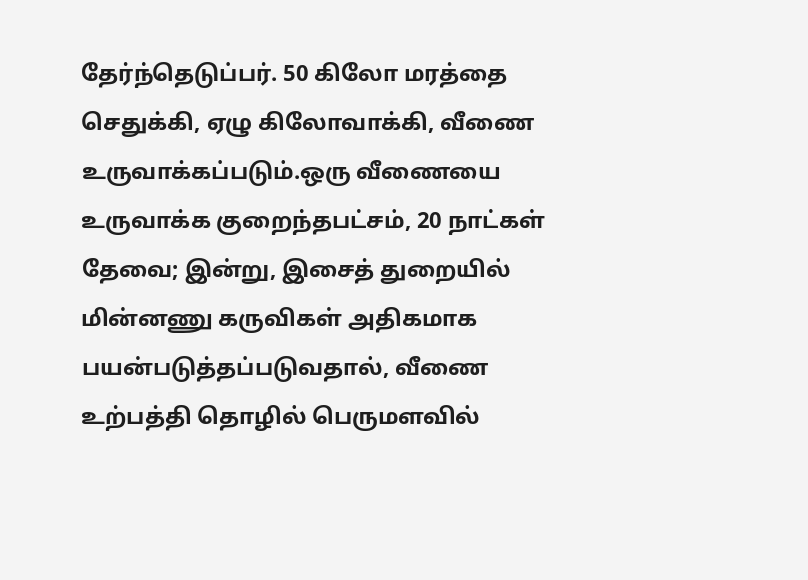தேர்ந்தெடுப்பர். 50 கிலோ மரத்தை செதுக்கி, ஏழு கிலோவாக்கி, வீணை உருவாக்கப்படும்.ஒரு வீணையை உருவாக்க குறைந்தபட்சம், 20 நாட்கள் தேவை; இன்று, இசைத் துறையில் மின்னணு கருவிகள் அதிகமாக பயன்படுத்தப்படுவதால், வீணை உற்பத்தி தொழில் பெருமளவில்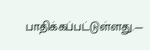பாதிக்கப்பட்டுள்ளது.—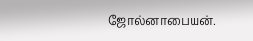ஜோல்னாபையன்.